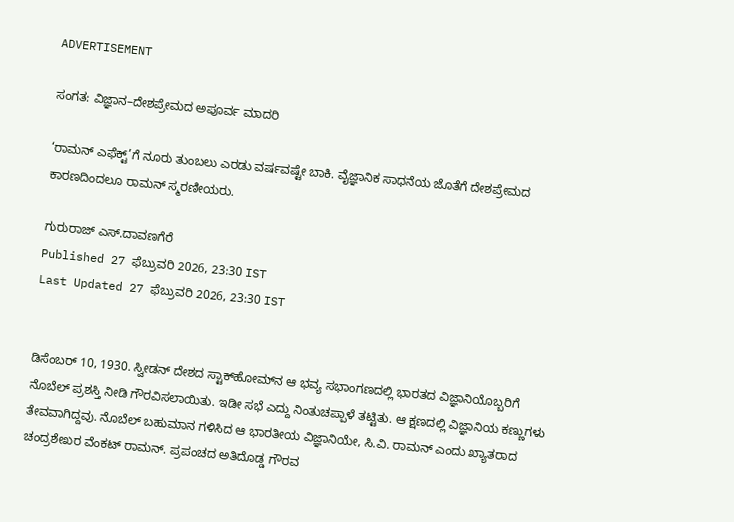ADVERTISEMENT

ಸಂಗತ: ವಿಜ್ಞಾನ–ದೇಶಪ್ರೇಮದ ಅಪೂರ್ವ ಮಾದರಿ

‘ರಾಮನ್‌ ಎಫೆಕ್ಟ್‌’ಗೆ ನೂರು ತುಂಬಲು ಎರಡು ವರ್ಷವಷ್ಟೇ ಬಾಕಿ. ವೈಜ್ಞಾನಿಕ ಸಾಧನೆಯ ಜೊತೆಗೆ ದೇಶಪ್ರೇಮದ ಕಾರಣದಿಂದಲೂ ರಾಮನ್‌ ಸ್ಮರಣೀಯರು.

ಗುರುರಾಜ್ ಎಸ್.ದಾವಣಗೆರೆ
Published 27 ಫೆಬ್ರುವರಿ 2026, 23:30 IST
Last Updated 27 ಫೆಬ್ರುವರಿ 2026, 23:30 IST


ಡಿಸೆಂಬರ್ 10, 1930. ಸ್ವೀಡನ್ ದೇಶದ ಸ್ಟಾಕ್‌ಹೋಮ್‌ನ ಆ ಭವ್ಯ ಸಭಾಂಗಣದಲ್ಲಿ ಭಾರತದ ವಿಜ್ಞಾನಿಯೊಬ್ಬರಿಗೆ ನೊಬೆಲ್ ಪ್ರಶಸ್ತಿ ನೀಡಿ ಗೌರವಿಸಲಾಯಿತು. ಇಡೀ ಸಭೆ ಎದ್ದು ನಿಂತುಚಪ್ಪಾಳೆ ತಟ್ಟಿತು. ಆ ಕ್ಷಣದಲ್ಲಿ ವಿಜ್ಞಾನಿಯ ಕಣ್ಣುಗಳು ತೇವವಾಗಿದ್ದವು. ನೊಬೆಲ್ ಬಹುಮಾನ ಗಳಿಸಿದ ಆ ಭಾರತೀಯ ವಿಜ್ಞಾನಿಯೇ, ಸಿ.ವಿ. ರಾಮನ್‌ ಎಂದು ಖ್ಯಾತರಾದ ಚಂದ್ರಶೇಖರ ವೆಂಕಟ್ ರಾಮನ್. ಪ್ರಪಂಚದ ಅತಿದೊಡ್ಡ ಗೌರವ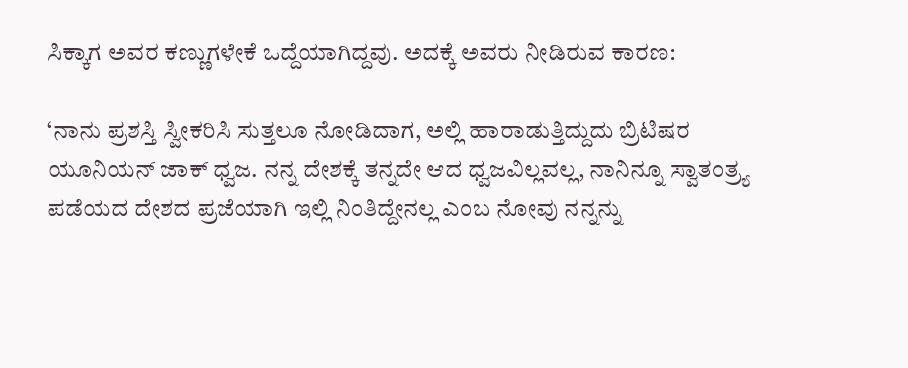ಸಿಕ್ಕಾಗ ಅವರ ಕಣ್ಣುಗಳೇಕೆ ಒದ್ದೆಯಾಗಿದ್ದವು. ಅದಕ್ಕೆ ಅವರು ನೀಡಿರುವ ಕಾರಣ:

‘ನಾನು ಪ್ರಶಸ್ತಿ ಸ್ವೀಕರಿಸಿ ಸುತ್ತಲೂ ನೋಡಿದಾಗ, ಅಲ್ಲಿ ಹಾರಾಡುತ್ತಿದ್ದುದು ಬ್ರಿಟಿಷರ ಯೂನಿಯನ್ ಜಾಕ್ ಧ್ವಜ. ನನ್ನ ದೇಶಕ್ಕೆ ತನ್ನದೇ ಆದ ಧ್ವಜವಿಲ್ಲವಲ್ಲ, ನಾನಿನ್ನೂ ಸ್ವಾತಂತ್ರ್ಯ ಪಡೆಯದ ದೇಶದ ಪ್ರಜೆಯಾಗಿ ಇಲ್ಲಿ ನಿಂತಿದ್ದೇನಲ್ಲ ಎಂಬ ನೋವು ನನ್ನನ್ನು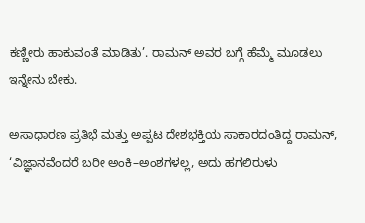ಕಣ್ಣೀರು ಹಾಕುವಂತೆ ಮಾಡಿತು’. ರಾಮನ್‌ ಅವರ ಬಗ್ಗೆ ಹೆಮ್ಮೆ ಮೂಡಲು ಇನ್ನೇನು ಬೇಕು.

ಅಸಾಧಾರಣ ಪ್ರತಿಭೆ ಮತ್ತು ಅಪ್ಪಟ ದೇಶಭಕ್ತಿಯ ಸಾಕಾರದಂತಿದ್ದ ರಾಮನ್, ‘ವಿಜ್ಞಾನವೆಂದರೆ ಬರೀ ಅಂಕಿ–ಅಂಶಗಳಲ್ಲ, ಅದು ಹಗಲಿರುಳು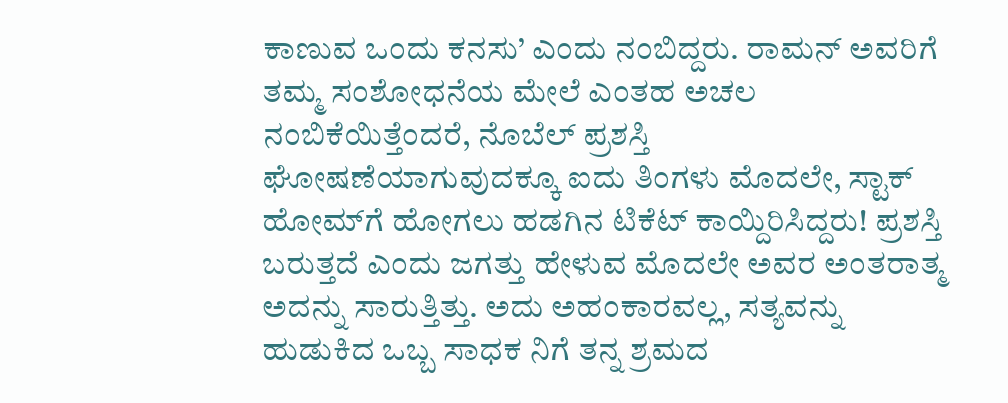ಕಾಣುವ ಒಂದು ಕನಸು’ ಎಂದು ನಂಬಿದ್ದರು. ರಾಮನ್ ಅವರಿಗೆ ತಮ್ಮ ಸಂಶೋಧನೆಯ ಮೇಲೆ ಎಂತಹ ಅಚಲ ನಂಬಿಕೆಯಿತ್ತೆಂದರೆ, ನೊಬೆಲ್ ಪ್ರಶಸ್ತಿ ಘೋಷಣೆಯಾಗುವುದಕ್ಕೂ ಐದು ತಿಂಗಳು ಮೊದಲೇ, ಸ್ಟಾಕ್‌ ಹೋಮ್‌ಗೆ ಹೋಗಲು ಹಡಗಿನ ಟಿಕೆಟ್ ಕಾಯ್ದಿರಿಸಿದ್ದರು! ಪ್ರಶಸ್ತಿ ಬರುತ್ತದೆ ಎಂದು ಜಗತ್ತು ಹೇಳುವ ಮೊದಲೇ ಅವರ ಅಂತರಾತ್ಮ ಅದನ್ನು ಸಾರುತ್ತಿತ್ತು. ಅದು ಅಹಂಕಾರವಲ್ಲ, ಸತ್ಯವನ್ನು ಹುಡುಕಿದ ಒಬ್ಬ ಸಾಧಕ ನಿಗೆ ತನ್ನ ಶ್ರಮದ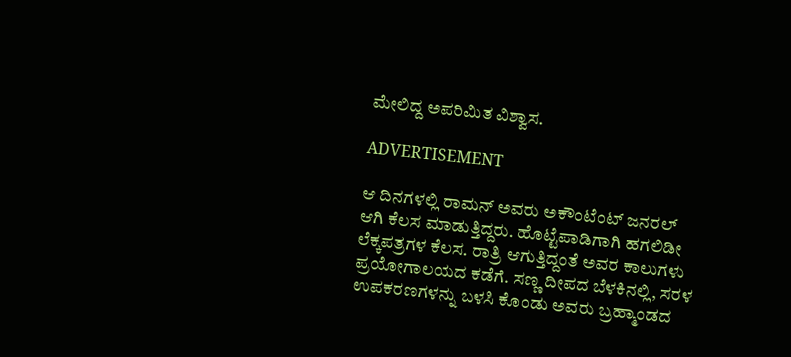ಮೇಲಿದ್ದ ಅಪರಿಮಿತ ವಿಶ್ವಾಸ.

ADVERTISEMENT

ಆ ದಿನಗಳಲ್ಲಿ ರಾಮನ್ ಅವರು ಅಕೌಂಟೆಂಟ್ ಜನರಲ್ ಆಗಿ ಕೆಲಸ ಮಾಡುತ್ತಿದ್ದರು. ಹೊಟ್ಟೆಪಾಡಿಗಾಗಿ ಹಗಲಿಡೀ ಲೆಕ್ಕಪತ್ರಗಳ ಕೆಲಸ. ರಾತ್ರಿ ಆಗುತ್ತಿದ್ದಂತೆ ಅವರ ಕಾಲುಗಳು ಪ್ರಯೋಗಾಲಯದ ಕಡೆಗೆ. ಸಣ್ಣ ದೀಪದ ಬೆಳಕಿನಲ್ಲಿ, ಸರಳ ಉಪಕರಣಗಳನ್ನು ಬಳಸಿ ಕೊಂಡು ಅವರು ಬ್ರಹ್ಮಾಂಡದ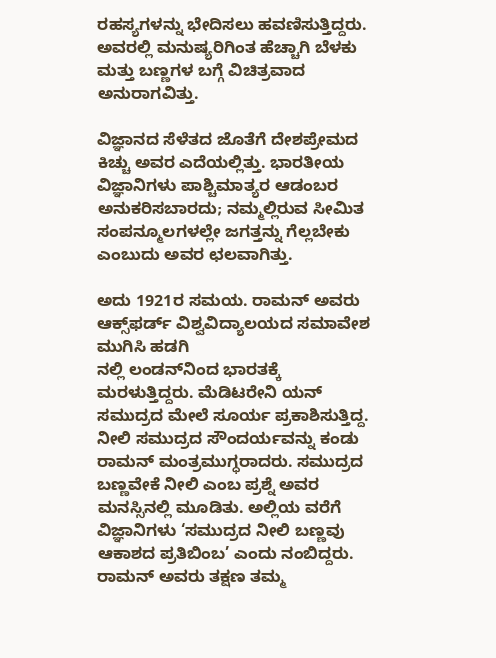ರಹಸ್ಯಗಳನ್ನು ಭೇದಿಸಲು ಹವಣಿಸುತ್ತಿದ್ದರು. ಅವರಲ್ಲಿ ಮನುಷ್ಯರಿಗಿಂತ ಹೆಚ್ಚಾಗಿ ಬೆಳಕು ಮತ್ತು ಬಣ್ಣಗಳ ಬಗ್ಗೆ ವಿಚಿತ್ರವಾದ ಅನುರಾಗವಿತ್ತು.

ವಿಜ್ಞಾನದ ಸೆಳೆತದ ಜೊತೆಗೆ ದೇಶಪ್ರೇಮದ ಕಿಚ್ಚು ಅವರ ಎದೆಯಲ್ಲಿತ್ತು. ಭಾರತೀಯ ವಿಜ್ಞಾನಿಗಳು ಪಾಶ್ಚಿಮಾತ್ಯರ ಆಡಂಬರ ಅನುಕರಿಸಬಾರದು; ನಮ್ಮಲ್ಲಿರುವ ಸೀಮಿತ ಸಂಪನ್ಮೂಲಗಳಲ್ಲೇ ಜಗತ್ತನ್ನು ಗೆಲ್ಲಬೇಕು ಎಂಬುದು ಅವರ ಛಲವಾಗಿತ್ತು.

ಅದು 1921ರ ಸಮಯ. ರಾಮನ್ ಅವರು ಆಕ್ಸ್‌ಫರ್ಡ್ ವಿಶ್ವವಿದ್ಯಾಲಯದ ಸಮಾವೇಶ ಮುಗಿಸಿ ಹಡಗಿ
ನಲ್ಲಿ ಲಂಡನ್‌ನಿಂದ ಭಾರತಕ್ಕೆ ಮರಳುತ್ತಿದ್ದರು. ಮೆಡಿಟರೇನಿ ಯನ್ ಸಮುದ್ರದ ಮೇಲೆ ಸೂರ್ಯ ಪ್ರಕಾಶಿಸುತ್ತಿದ್ದ. ನೀಲಿ ಸಮುದ್ರದ ಸೌಂದರ್ಯವನ್ನು ಕಂಡು ರಾಮನ್ ಮಂತ್ರಮುಗ್ಧರಾದರು. ಸಮುದ್ರದ ಬಣ್ಣವೇಕೆ ನೀಲಿ ಎಂಬ ಪ್ರಶ್ನೆ ಅವರ ಮನಸ್ಸಿನಲ್ಲಿ ಮೂಡಿತು. ಅಲ್ಲಿಯ ವರೆಗೆ ವಿಜ್ಞಾನಿಗಳು ‘ಸಮುದ್ರದ ನೀಲಿ ಬಣ್ಣವು ಆಕಾಶದ ಪ್ರತಿಬಿಂಬ’ ಎಂದು ನಂಬಿದ್ದರು. ರಾಮನ್ ಅವರು ತಕ್ಷಣ ತಮ್ಮ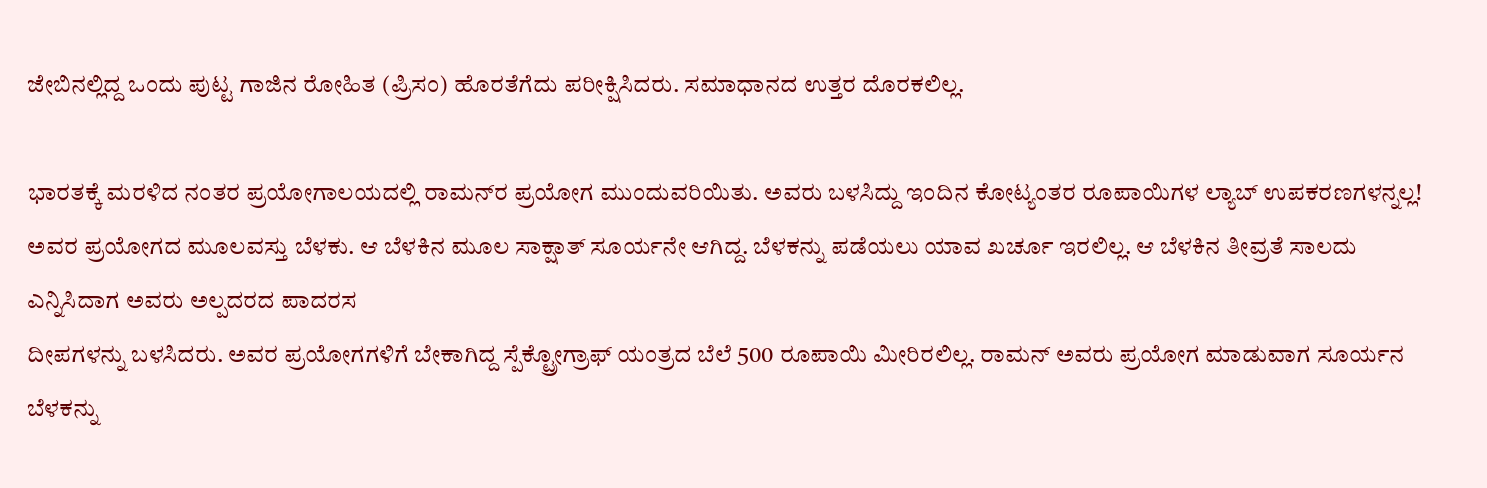ಜೇಬಿನಲ್ಲಿದ್ದ ಒಂದು ಪುಟ್ಟ ಗಾಜಿನ ರೋಹಿತ (ಪ್ರಿಸಂ) ಹೊರತೆಗೆದು ಪರೀಕ್ಷಿಸಿದರು. ಸಮಾಧಾನದ ಉತ್ತರ ದೊರಕಲಿಲ್ಲ.

ಭಾರತಕ್ಕೆ ಮರಳಿದ ನಂತರ ಪ್ರಯೋಗಾಲಯದಲ್ಲಿ ರಾಮನ್‌ರ ಪ್ರಯೋಗ ಮುಂದುವರಿಯಿತು. ಅವರು ಬಳಸಿದ್ದು ಇಂದಿನ ಕೋಟ್ಯಂತರ ರೂಪಾಯಿಗಳ ಲ್ಯಾಬ್ ಉಪಕರಣಗಳನ್ನಲ್ಲ! ಅವರ ಪ್ರಯೋಗದ ಮೂಲವಸ್ತು ಬೆಳಕು. ಆ ಬೆಳಕಿನ ಮೂಲ ಸಾಕ್ಷಾತ್ ಸೂರ್ಯನೇ ಆಗಿದ್ದ. ಬೆಳಕನ್ನು ಪಡೆಯಲು ಯಾವ ಖರ್ಚೂ ಇರಲಿಲ್ಲ. ಆ ಬೆಳಕಿನ ತೀವ್ರತೆ ಸಾಲದು ಎನ್ನಿಸಿದಾಗ ಅವರು ಅಲ್ಪದರದ ಪಾದರಸ
ದೀಪಗಳನ್ನು ಬಳಸಿದರು. ಅವರ ಪ್ರಯೋಗಗಳಿಗೆ ಬೇಕಾಗಿದ್ದ ಸ್ಪೆಕ್ಟ್ರೋಗ್ರಾಫ್‌ ಯಂತ್ರದ ಬೆಲೆ 500 ರೂಪಾಯಿ ಮೀರಿರಲಿಲ್ಲ. ರಾಮನ್ ಅವರು ಪ್ರಯೋಗ ಮಾಡುವಾಗ ಸೂರ್ಯನ ಬೆಳಕನ್ನು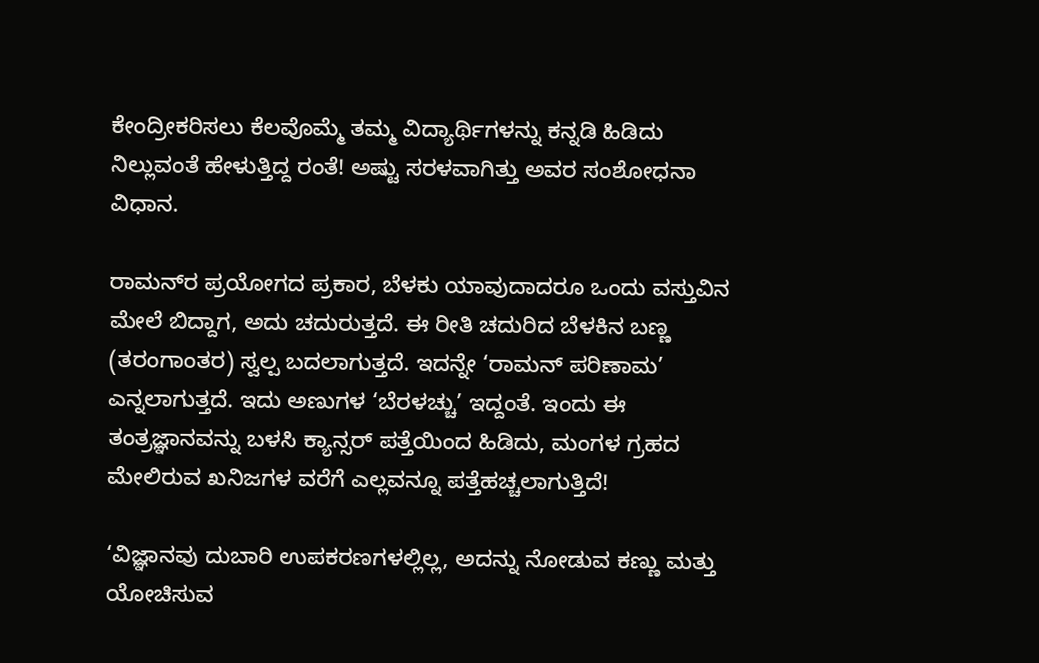ಕೇಂದ್ರೀಕರಿಸಲು ಕೆಲವೊಮ್ಮೆ ತಮ್ಮ ವಿದ್ಯಾರ್ಥಿಗಳನ್ನು ಕನ್ನಡಿ ಹಿಡಿದು ನಿಲ್ಲುವಂತೆ ಹೇಳುತ್ತಿದ್ದ ರಂತೆ! ಅಷ್ಟು ಸರಳವಾಗಿತ್ತು ಅವರ ಸಂಶೋಧನಾ ವಿಧಾನ.

ರಾಮನ್‌ರ ಪ್ರಯೋಗದ ಪ್ರಕಾರ, ಬೆಳಕು ಯಾವುದಾದರೂ ಒಂದು ವಸ್ತುವಿನ ಮೇಲೆ ಬಿದ್ದಾಗ, ಅದು ಚದುರುತ್ತದೆ. ಈ ರೀತಿ ಚದುರಿದ ಬೆಳಕಿನ ಬಣ್ಣ (ತರಂಗಾಂತರ) ಸ್ವಲ್ಪ ಬದಲಾಗುತ್ತದೆ. ಇದನ್ನೇ ‘ರಾಮನ್ ಪರಿಣಾಮ’ ಎನ್ನಲಾಗುತ್ತದೆ. ಇದು ಅಣುಗಳ ‘ಬೆರಳಚ್ಚು’ ಇದ್ದಂತೆ. ಇಂದು ಈ ತಂತ್ರಜ್ಞಾನವನ್ನು ಬಳಸಿ ಕ್ಯಾನ್ಸರ್ ಪತ್ತೆಯಿಂದ ಹಿಡಿದು, ಮಂಗಳ ಗ್ರಹದ ಮೇಲಿರುವ ಖನಿಜಗಳ ವರೆಗೆ ಎಲ್ಲವನ್ನೂ ಪತ್ತೆಹಚ್ಚಲಾಗುತ್ತಿದೆ!

‘ವಿಜ್ಞಾನವು ದುಬಾರಿ ಉಪಕರಣಗಳಲ್ಲಿಲ್ಲ, ಅದನ್ನು ನೋಡುವ ಕಣ್ಣು ಮತ್ತು ಯೋಚಿಸುವ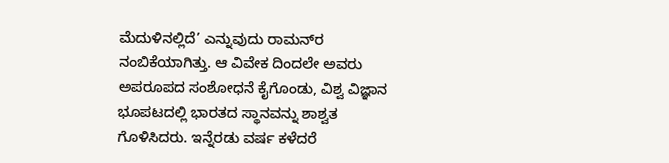ಮೆದುಳಿನಲ್ಲಿದೆ’ ಎನ್ನುವುದು ರಾಮನ್‌ರ ನಂಬಿಕೆಯಾಗಿತ್ತು. ಆ ವಿವೇಕ ದಿಂದಲೇ ಅವರು ಅಪರೂಪದ ಸಂಶೋಧನೆ ಕೈಗೊಂಡು, ವಿಶ್ವ ವಿಜ್ಞಾನ ಭೂಪಟದಲ್ಲಿ ಭಾರತದ ಸ್ಥಾನವನ್ನು ಶಾಶ್ವತ ಗೊಳಿಸಿದರು. ಇನ್ನೆರಡು ವರ್ಷ ಕಳೆದರೆ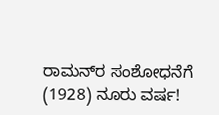ರಾಮನ್‌ರ ಸಂಶೋಧನೆಗೆ (1928) ನೂರು ವರ್ಷ!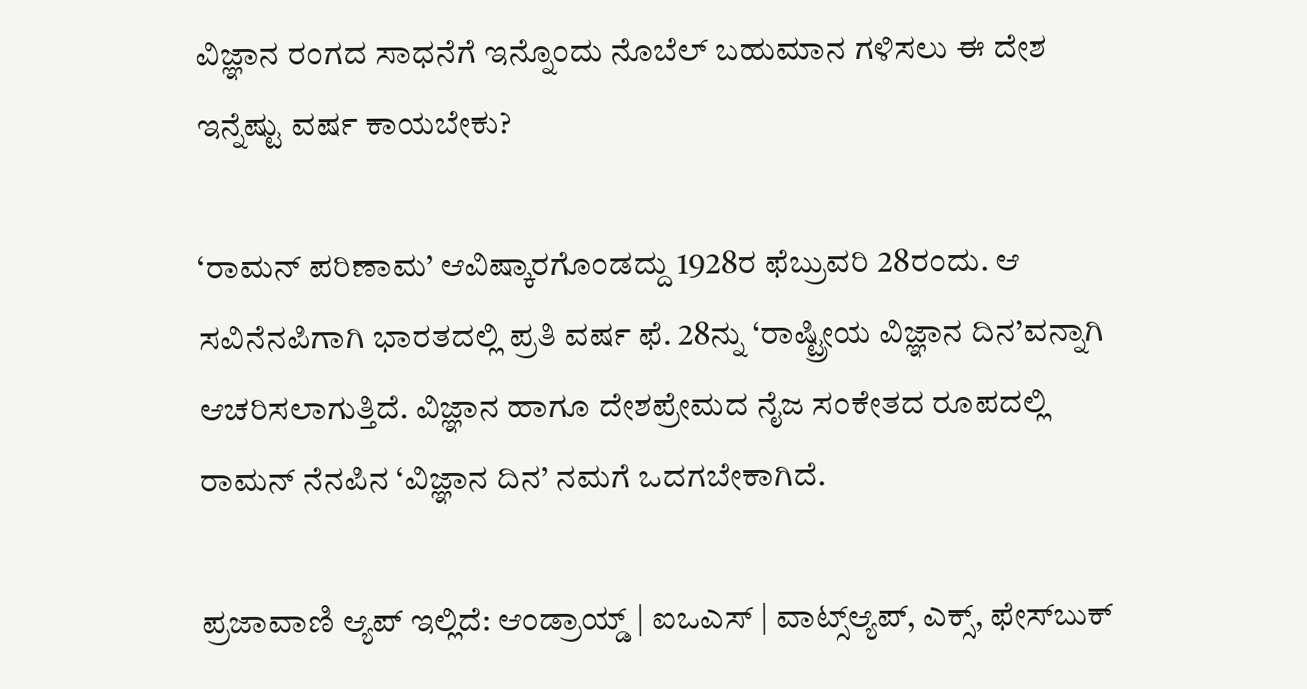ವಿಜ್ಞಾನ ರಂಗದ ಸಾಧನೆಗೆ ಇನ್ನೊಂದು ನೊಬೆಲ್ ಬಹುಮಾನ ಗಳಿಸಲು ಈ ದೇಶ ಇನ್ನೆಷ್ಟು ವರ್ಷ ಕಾಯಬೇಕು?

‘ರಾಮನ್‌ ಪರಿಣಾಮ’ ಆವಿಷ್ಕಾರಗೊಂಡದ್ದು 1928ರ ಫೆಬ್ರುವರಿ 28ರಂದು. ಆ ಸವಿನೆನಪಿಗಾಗಿ ಭಾರತದಲ್ಲಿ ಪ್ರತಿ ವರ್ಷ ಫೆ. 28ನ್ನು ‘ರಾಷ್ಟ್ರೀಯ ವಿಜ್ಞಾನ ದಿನ’ವನ್ನಾಗಿ ಆಚರಿಸಲಾಗುತ್ತಿದೆ. ವಿಜ್ಞಾನ ಹಾಗೂ ದೇಶಪ್ರೇಮದ ನೈಜ ಸಂಕೇತದ ರೂಪದಲ್ಲಿ ರಾಮನ್‌ ನೆನಪಿನ ‘ವಿಜ್ಞಾನ ದಿನ’ ನಮಗೆ ಒದಗಬೇಕಾಗಿದೆ.

ಪ್ರಜಾವಾಣಿ ಆ್ಯಪ್ ಇಲ್ಲಿದೆ: ಆಂಡ್ರಾಯ್ಡ್ | ಐಒಎಸ್ | ವಾಟ್ಸ್ಆ್ಯಪ್, ಎಕ್ಸ್, ಫೇಸ್‌ಬುಕ್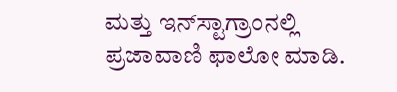ಮತ್ತು ಇನ್‌ಸ್ಟಾಗ್ರಾಂನಲ್ಲಿ ಪ್ರಜಾವಾಣಿ ಫಾಲೋ ಮಾಡಿ.